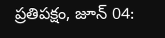ప్రతిపక్షం, జూన్ 04: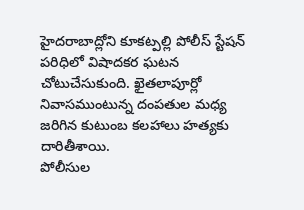హైదరాబాద్లోని కూకట్పల్లి పోలీస్ స్టేషన్ పరిధిలో విషాదకర ఘటన చోటుచేసుకుంది. ఖైతలాపూర్లో నివాసముంటున్న దంపతుల మధ్య జరిగిన కుటుంబ కలహాలు హత్యకు దారితీశాయి.
పోలీసుల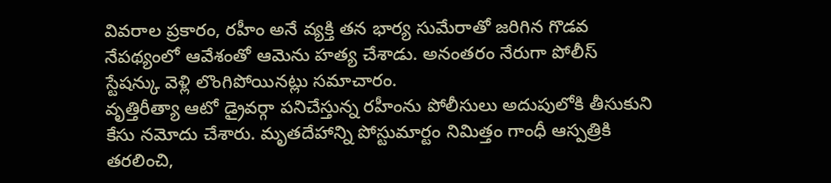వివరాల ప్రకారం, రహీం అనే వ్యక్తి తన భార్య సుమేరాతో జరిగిన గొడవ నేపథ్యంలో ఆవేశంతో ఆమెను హత్య చేశాడు. అనంతరం నేరుగా పోలీస్ స్టేషన్కు వెళ్లి లొంగిపోయినట్లు సమాచారం.
వృత్తిరీత్యా ఆటో డ్రైవర్గా పనిచేస్తున్న రహీంను పోలీసులు అదుపులోకి తీసుకుని కేసు నమోదు చేశారు. మృతదేహాన్ని పోస్టుమార్టం నిమిత్తం గాంధీ ఆస్పత్రికి తరలించి,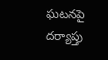ఘటనపై దర్యాప్తు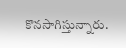కొనసాగిస్తున్నారు.